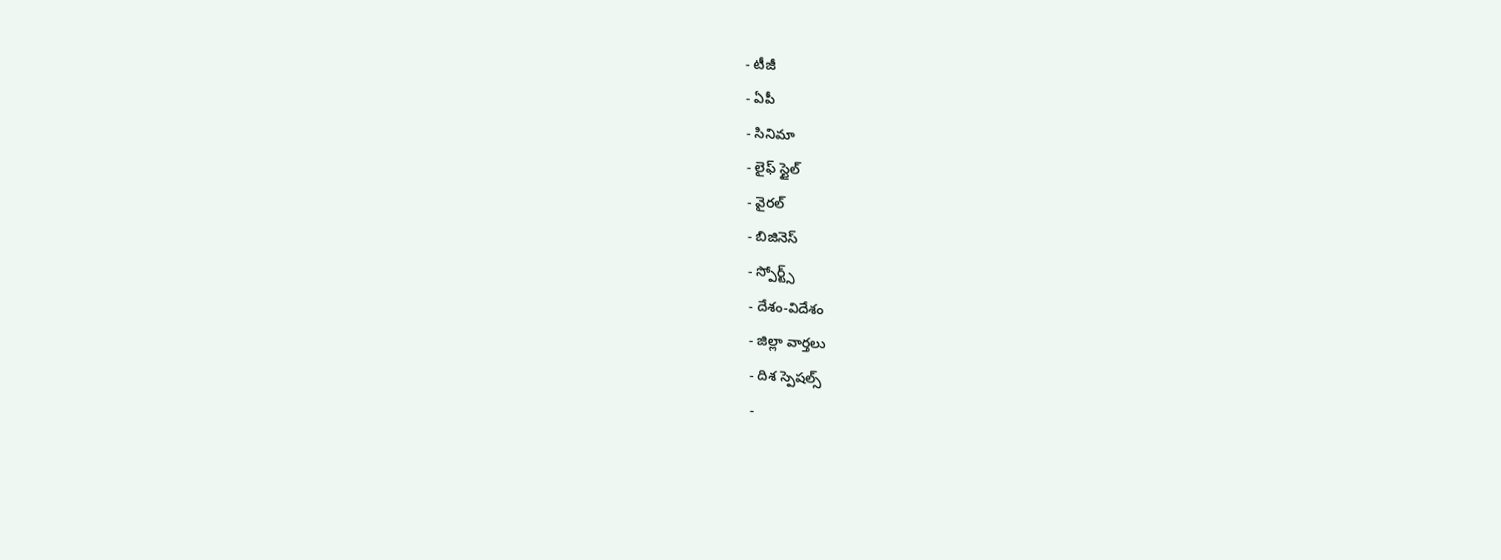- టీజీ
- ఏపీ
- సినిమా
- లైఫ్ స్టైల్
- వైరల్
- బిజినెస్
- స్పోర్ట్స్
- దేశం-విదేశం
- జిల్లా వార్తలు
- దిశ స్పెషల్స్
-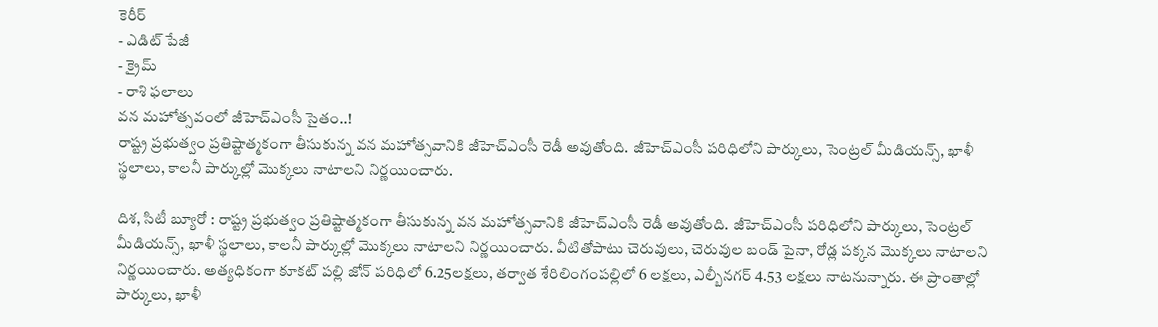కెరీర్
- ఎడిట్ పేజీ
- క్రైమ్
- రాశి ఫలాలు
వన మహోత్సవంలో జీహెచ్ఎంసీ సైతం..!
రాష్ట్ర ప్రభుత్వం ప్రతిష్టాత్మకంగా తీసుకున్న వన మహోత్సవానికి జీహెచ్ఎంసీ రెడీ అవుతోంది. జీహెచ్ఎంసీ పరిధిలోని పార్కులు, సెంట్రల్ మీడియన్స్, ఖాళీ స్థలాలు, కాలనీ పార్కుల్లో మొక్కలు నాటాలని నిర్ణయించారు.

దిశ, సిటీ బ్యూరో : రాష్ట్ర ప్రభుత్వం ప్రతిష్టాత్మకంగా తీసుకున్న వన మహోత్సవానికి జీహెచ్ఎంసీ రెడీ అవుతోంది. జీహెచ్ఎంసీ పరిధిలోని పార్కులు, సెంట్రల్ మీడియన్స్, ఖాళీ స్థలాలు, కాలనీ పార్కుల్లో మొక్కలు నాటాలని నిర్ణయించారు. వీటితోపాటు చెరువులు, చెరువుల బండ్ పైనా, రోడ్ల పక్కన మొక్కలు నాటాలని నిర్ణయించారు. అత్యధికంగా కూకట్ పల్లి జోన్ పరిధిలో 6.25లక్షలు, తర్వాత శేరిలింగంపల్లిలో 6 లక్షలు, ఎల్బీనగర్ 4.53 లక్షలు నాటనున్నారు. ఈ ప్రాంతాల్లో పార్కులు, ఖాళీ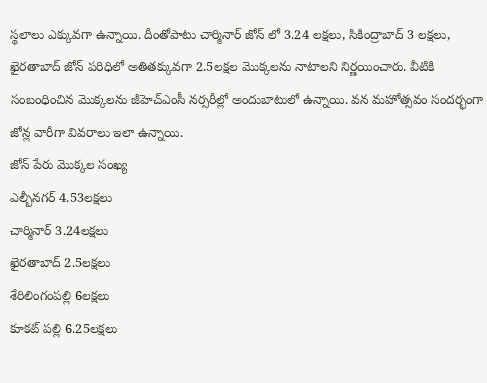స్థలాలు ఎక్కువగా ఉన్నాయి. దీంతోపాటు చార్మినార్ జోన్ లో 3.24 లక్షలు, సికింద్రాబాద్ 3 లక్షలు, ఖైరతాబాద్ జోన్ పరిధిలో అతితక్కువగా 2.5లక్షల మొక్కలను నాటాలని నిర్ణయించారు. వీటికి సంబంధించిన మొక్కలను జీహెచ్ఎంసీ నర్సరీల్లో అందుబాటులో ఉన్నాయి. వన మహోత్సవం సందర్భంగా జోన్ల వారీగా వివరాలు ఇలా ఉన్నాయి.
జోన్ పేరు మొక్కల సంఖ్య
ఎల్బీనగర్ 4.53లక్షలు
చార్మినార్ 3.24లక్షలు
ఖైరతాబాద్ 2.5లక్షలు
శేరిలింగంపల్లి 6లక్షలు
కూకట్ పల్లి 6.25లక్షలు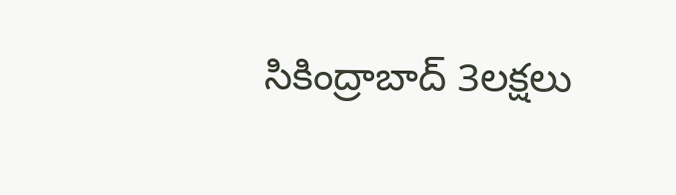సికింద్రాబాద్ 3లక్షలు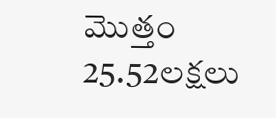మొత్తం 25.52లక్షలు